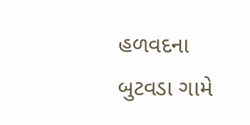હળવદના બુટવડા ગામે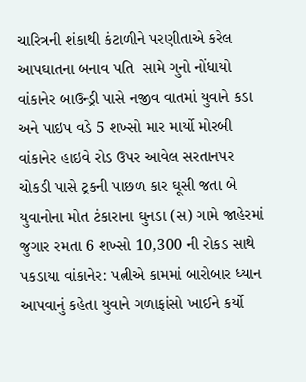ચારિત્રની શંકાથી કંટાળીને પરણીતાએ કરેલ આપઘાતના બનાવ પતિ  સામે ગુનો નોંધાયો વાંકાનેર બાઉન્ડ્રી પાસે નજીવ વાતમાં યુવાને કડા અને પાઇપ વડે 5 શખ્સો માર માર્યો મોરબી વાંકાનેર હાઇવે રોડ ઉપર આવેલ સરતાનપર ચોકડી પાસે ટ્રકની પાછળ કાર ઘૂસી જતા બે યુવાનોના મોત ટંકારાના ઘુનડા (સ) ગામે જાહેરમાં જુગાર રમતા 6 શખ્સો 10,300 ની રોકડ સાથે પકડાયા વાંકાનેર: પત્નીએ કામમાં બારોબાર ધ્યાન આપવાનું કહેતા યુવાને ગળાફાંસો ખાઈને કર્યો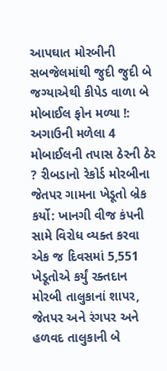આપઘાત મોરબીની સબજેલમાંથી જુદી જુદી બે જગ્યાએથી કીપેડ વાળા બે મોબાઈલ ફોન મળ્યા !: અગાઉની મળેલા 4 મોબાઈલની તપાસ ઠેરની ઠેર ? રીબડાનો રેકોર્ડ મોરબીના જેતપર ગામના ખેડૂતો બ્રેક કર્યો: ખાનગી વીજ કંપની સામે વિરોધ વ્યક્ત કરવા એક જ દિવસમાં 5,551 ખેડૂતોએ કર્યું રક્તદાન મોરબી તાલુકાનાં શાપર, જેતપર અને રંગપર અને હળવદ તાલુકાની બે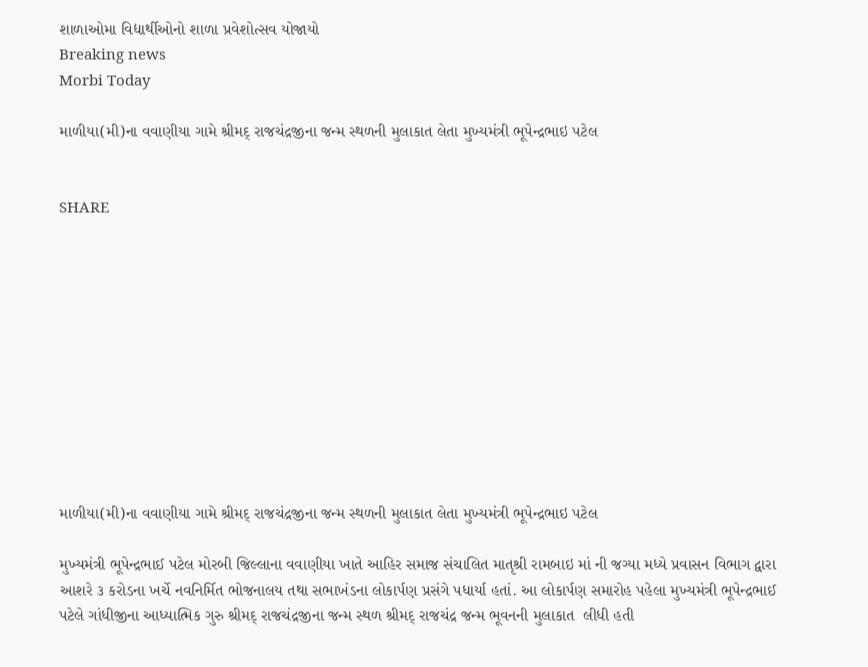શાળાઓમા વિદ્યાર્થીઓનો શાળા પ્રવેશોત્સવ યોજાયો
Breaking news
Morbi Today

માળીયા(મી)ના વવાણીયા ગામે શ્રીમદ્ રાજચંદ્રજીના જન્મ સ્થળની મુલાકાત લેતા મુખ્યમંત્રી ભૂપેન્દ્રભાઇ પટેલ


SHARE











માળીયા(મી)ના વવાણીયા ગામે શ્રીમદ્ રાજચંદ્રજીના જન્મ સ્થળની મુલાકાત લેતા મુખ્યમંત્રી ભૂપેન્દ્રભાઇ પટેલ

મુખ્યમંત્રી ભૂપેન્દ્રભાઈ પટેલ મોરબી જિલ્લાના વવાણીયા ખાતે આહિર સમાજ સંચાલિત માતૃશ્રી રામબાઇ માં ની જગ્યા મધ્યે પ્રવાસન વિભાગ દ્વારા આશરે ૩ કરોડના ખર્ચે નવનિર્મિત ભોજનાલય તથા સભાખંડના લોકાર્પણ પ્રસંગે પધાર્યા હતાં. આ લોકાર્પણ સમારોહ પહેલા મુખ્યમંત્રી ભૂપેન્દ્રભાઈ પટેલે ગાંધીજીના આધ્યાત્મિક ગુરુ શ્રીમદ્ રાજચંદ્રજીના જન્મ સ્થળ શ્રીમદ્ રાજચંદ્ર જન્મ ભૂવનની મુલાકાત  લીધી હતી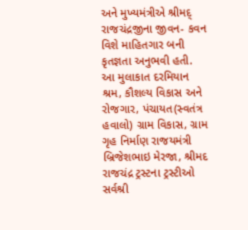અને મુખ્યમંત્રીએ શ્રીમદ્ રાજચંદ્રજીના જીવન- કવન વિશે માહિતગાર બની કૃતજ્ઞતા અનુભવી હતી. આ મુલાકાત દરમિયાન શ્રમ, કૌશલ્ય વિકાસ અને રોજગાર, પંચાયત(સ્વતંત્ર હવાલો) ગ્રામ વિકાસ, ગ્રામ ગૃહ નિર્માણ રાજયમંત્રી બ્રિજેશભાઇ મેરજા, શ્રીમદ રાજચંદ્ર ટ્રસ્ટના ટ્રસ્ટીઓ સર્વશ્રી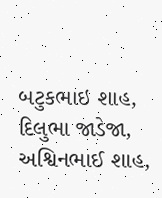બટુકભાઇ શાહ, દિલુભા જાડેજા, અશ્વિનભાઈ શાહ,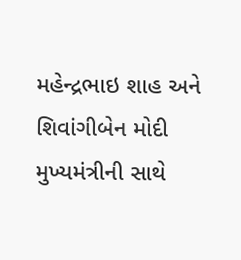મહેન્દ્રભાઇ શાહ અને શિવાંગીબેન મોદી મુખ્યમંત્રીની સાથે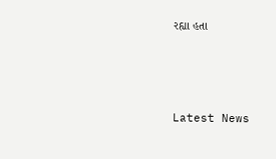રહ્યા હતા






Latest News